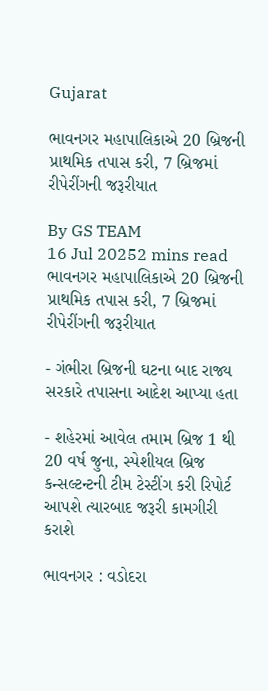Gujarat

ભાવનગર મહાપાલિકાએ 20 બ્રિજની પ્રાથમિક તપાસ કરી, 7 બ્રિજમાં રીપેરીંગની જરૂરીયાત

By GS TEAM
16 Jul 20252 mins read
ભાવનગર મહાપાલિકાએ 20 બ્રિજની પ્રાથમિક તપાસ કરી, 7 બ્રિજમાં રીપેરીંગની જરૂરીયાત

- ગંભીરા બ્રિજની ઘટના બાદ રાજ્ય સરકારે તપાસના આદેશ આપ્યા હતા

- શહેરમાં આવેલ તમામ બ્રિજ 1 થી 20 વર્ષ જુના, સ્પેશીયલ બ્રિજ કન્સલ્ટન્ટની ટીમ ટેસ્ટીંગ કરી રિપોર્ટ આપશે ત્યારબાદ જરૂરી કામગીરી કરાશે

ભાવનગર : વડોદરા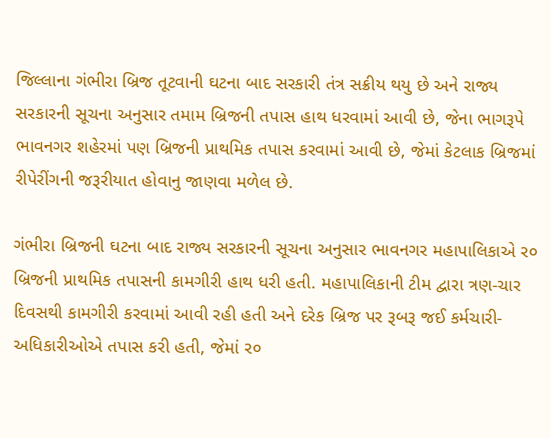જિલ્લાના ગંભીરા બ્રિજ તૂટવાની ઘટના બાદ સરકારી તંત્ર સક્રીય થયુ છે અને રાજ્ય સરકારની સૂચના અનુસાર તમામ બ્રિજની તપાસ હાથ ધરવામાં આવી છે, જેના ભાગરૂપે ભાવનગર શહેરમાં પણ બ્રિજની પ્રાથમિક તપાસ કરવામાં આવી છે, જેમાં કેટલાક બ્રિજમાં રીપેરીંગની જરૂરીયાત હોવાનુ જાણવા મળેલ છે.

ગંભીરા બ્રિજની ઘટના બાદ રાજ્ય સરકારની સૂચના અનુસાર ભાવનગર મહાપાલિકાએ ર૦ બ્રિજની પ્રાથમિક તપાસની કામગીરી હાથ ધરી હતી. મહાપાલિકાની ટીમ દ્વારા ત્રણ-ચાર દિવસથી કામગીરી કરવામાં આવી રહી હતી અને દરેક બ્રિજ પર રૂબરૂ જઈ કર્મચારી-અધિકારીઓએ તપાસ કરી હતી, જેમાં ર૦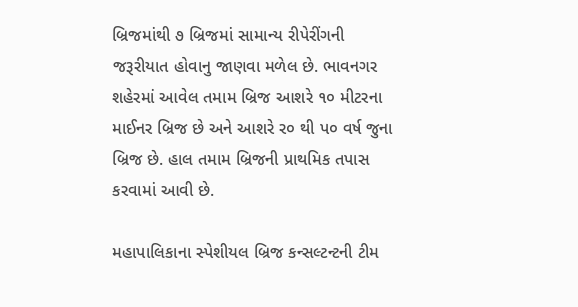બ્રિજમાંથી ૭ બ્રિજમાં સામાન્ય રીપેરીંગની જરૂરીયાત હોવાનુ જાણવા મળેલ છે. ભાવનગર શહેરમાં આવેલ તમામ બ્રિજ આશરે ૧૦ મીટરના માઈનર બ્રિજ છે અને આશરે ર૦ થી પ૦ વર્ષ જુના બ્રિજ છે. હાલ તમામ બ્રિજની પ્રાથમિક તપાસ કરવામાં આવી છે.

મહાપાલિકાના સ્પેશીયલ બ્રિજ કન્સલ્ટન્ટની ટીમ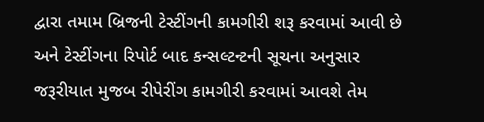દ્વારા તમામ બ્રિજની ટેસ્ટીંગની કામગીરી શરૂ કરવામાં આવી છે અને ટેસ્ટીંગના રિપોર્ટ બાદ કન્સલ્ટન્ટની સૂચના અનુસાર જરૂરીયાત મુજબ રીપેરીંગ કામગીરી કરવામાં આવશે તેમ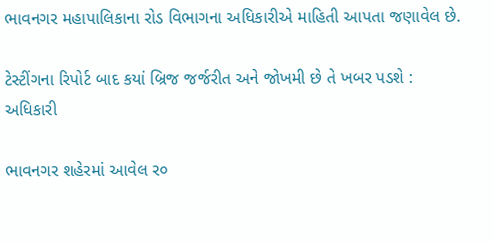ભાવનગર મહાપાલિકાના રોડ વિભાગના અધિકારીએ માહિતી આપતા જણાવેલ છે.

ટેસ્ટીંગના રિપોર્ટ બાદ કયાં બ્રિજ જર્જરીત અને જોખમી છે તે ખબર પડશે : અધિકારી

ભાવનગર શહેરમાં આવેલ ર૦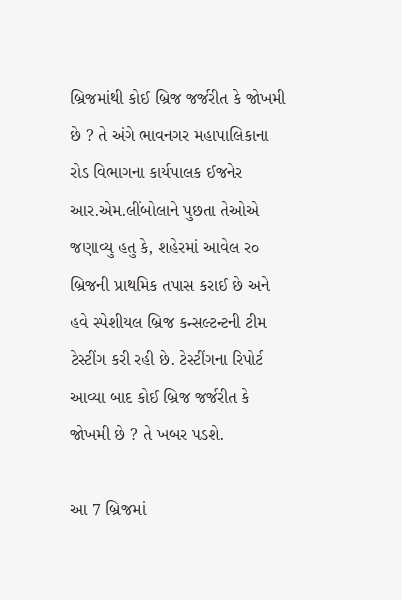બ્રિજમાંથી કોઈ બ્રિજ જર્જરીત કે જોખમી છે ? તે અંગે ભાવનગર મહાપાલિકાના રોડ વિભાગના કાર્યપાલક ઈજનેર આર.એમ.લીંબોલાને પુછતા તેઓએ જણાવ્યુ હતુ કે, શહેરમાં આવેલ ર૦ બ્રિજની પ્રાથમિક તપાસ કરાઈ છે અને હવે સ્પેશીયલ બ્રિજ કન્સલ્ટન્ટની ટીમ ટેસ્ટીંગ કરી રહી છે. ટેસ્ટીંગના રિપોર્ટ આવ્યા બાદ કોઈ બ્રિજ જર્જરીત કે જોખમી છે ? તે ખબર પડશે.

આ 7 બ્રિજમાં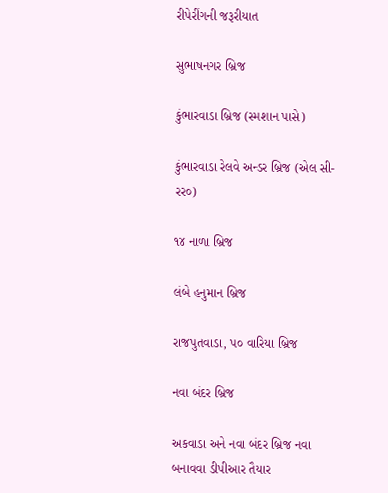રીપેરીંગની જરૂરીયાત

સુભાષનગર બ્રિજ

કુંભારવાડા બ્રિજ (સ્મશાન પાસે)

કુંભારવાડા રેલવે અન્ડર બ્રિજ (એલ સી-રર૦)

૧૪ નાળા બ્રિજ

લંબે હનુમાન બ્રિજ

રાજપુતવાડા, પ૦ વારિયા બ્રિજ

નવા બંદર બ્રિજ

અકવાડા અને નવા બંદર બ્રિજ નવા બનાવવા ડીપીઆર તૈયાર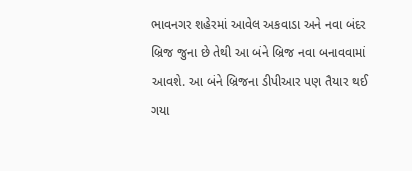ભાવનગર શહેરમાં આવેલ અકવાડા અને નવા બંદર બ્રિજ જુના છે તેથી આ બંને બ્રિજ નવા બનાવવામાં આવશે. આ બંને બ્રિજના ડીપીઆર પણ તૈયાર થઈ ગયા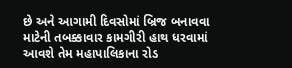છે અને આગામી દિવસોમાં બ્રિજ બનાવવા માટેની તબક્કાવાર કામગીરી હાથ ધરવામાં આવશે તેમ મહાપાલિકાના રોડ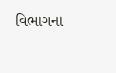વિભાગના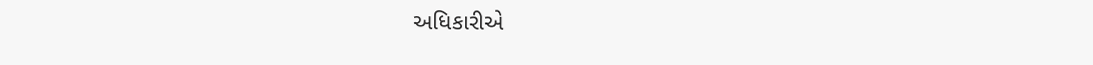અધિકારીએ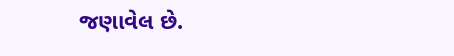જણાવેલ છે.